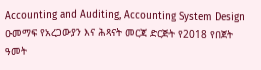Accounting and Auditing, Accounting System Design
ዑመማፍ የአረጋውያን እና ሕጻናት መርጃ ድርጅት የ2018 የበጀት ዓመት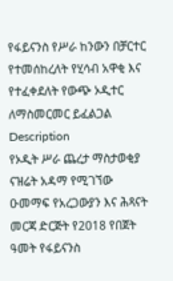የፋይናንስ የሥራ ከንውን በቻርተር የተመሰከረለት የሂሳብ አዋቂ እና የተፈቀደለት የውጭ ኦዲተር ለማስመርመር ይፈልጋል
Description
የኦዲት ሥራ ጨረታ ማስታወቂያ
ናዝሬት አዳማ የሚገኘው ዑመማፍ የአረጋውያን እና ሕጻናት መርጃ ድርጅት የ2018 የበጀት ዓመት የፋይናንስ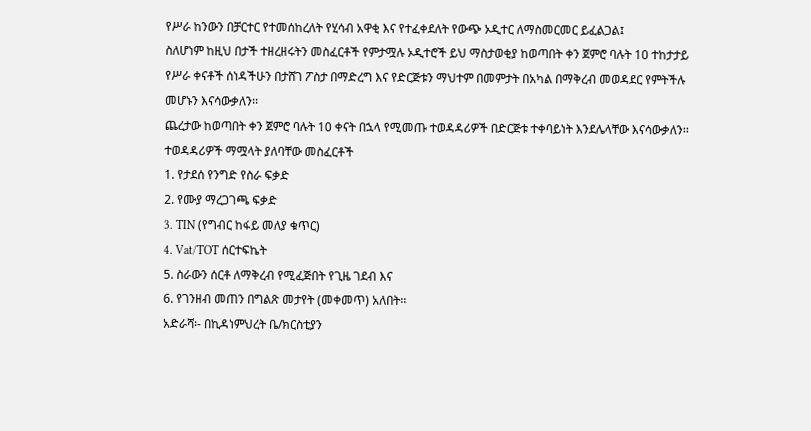የሥራ ከንውን በቻርተር የተመሰከረለት የሂሳብ አዋቂ እና የተፈቀደለት የውጭ ኦዲተር ለማስመርመር ይፈልጋል፤
ስለሆነም ከዚህ በታች ተዘረዘሩትን መስፈርቶች የምታሟሉ ኦዲተሮች ይህ ማስታወቂያ ከወጣበት ቀን ጀምሮ ባሉት 10 ተከታታይ የሥራ ቀናቶች ሰነዳችሁን በታሸገ ፖስታ በማድረግ እና የድርጅቱን ማህተም በመምታት በአካል በማቅረብ መወዳደር የምትችሉ መሆኑን እናሳውቃለን፡፡
ጨረታው ከወጣበት ቀን ጀምሮ ባሉት 10 ቀናት በኋላ የሚመጡ ተወዳዳሪዎች በድርጅቱ ተቀባይነት እንደሌላቸው እናሳውቃለን፡፡
ተወዳዳሪዎች ማሟላት ያለባቸው መስፈርቶች
1. የታደሰ የንግድ የስራ ፍቃድ
2. የሙያ ማረጋገጫ ፍቃድ
3. TIN (የግብር ከፋይ መለያ ቁጥር)
4. Vat/TOT ሰርተፍኬት
5. ስራውን ሰርቶ ለማቅረብ የሚፈጅበት የጊዜ ገደብ እና
6. የገንዘብ መጠን በግልጽ መታየት (መቀመጥ) አለበት፡፡
አድራሻ፡- በኪዳነምህረት ቤ/ክርስቲያን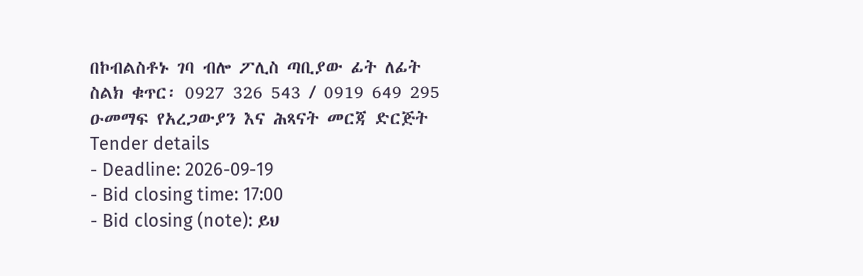በኮብልስቶኑ ገባ ብሎ ፖሊስ ጣቢያው ፊት ለፊት
ስልክ ቁጥር፡ 0927 326 543 / 0919 649 295
ዑመማፍ የአረጋውያን እና ሕጻናት መርጃ ድርጅት
Tender details
- Deadline: 2026-09-19
- Bid closing time: 17:00
- Bid closing (note): ይህ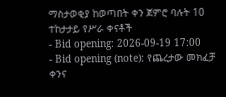ማስታወቂያ ከወጣበት ቀን ጀምሮ ባሉት 10 ተከታታይ የሥራ ቀናቶች
- Bid opening: 2026-09-19 17:00
- Bid opening (note): የጨረታው መክፈቻ ቀንና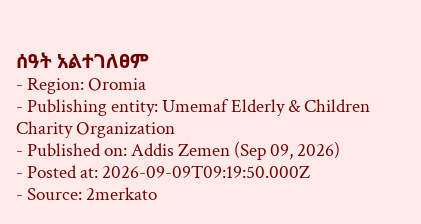ሰዓት አልተገለፀም
- Region: Oromia
- Publishing entity: Umemaf Elderly & Children Charity Organization
- Published on: Addis Zemen (Sep 09, 2026)
- Posted at: 2026-09-09T09:19:50.000Z
- Source: 2merkato